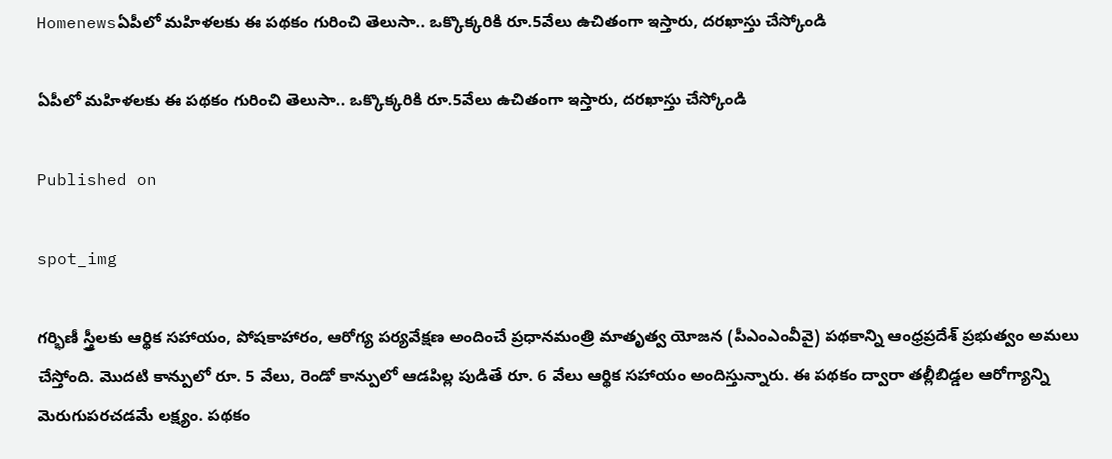Homenewsఏపీలో మహిళలకు ఈ పథకం గురించి తెలుసా.. ఒక్కొక్కరికి రూ.5వేలు ఉచితంగా ఇస్తారు, దరఖాస్తు చేస్కోండి

ఏపీలో మహిళలకు ఈ పథకం గురించి తెలుసా.. ఒక్కొక్కరికి రూ.5వేలు ఉచితంగా ఇస్తారు, దరఖాస్తు చేస్కోండి

Published on

spot_img

గర్భిణీ స్త్రీలకు ఆర్థిక సహాయం, పోషకాహారం, ఆరోగ్య పర్యవేక్షణ అందించే ప్రధానమంత్రి మాతృత్వ యోజన (పీఎంఎంవీవై) పథకాన్ని ఆంధ్రప్రదేశ్ ప్రభుత్వం అమలు చేస్తోంది. మొదటి కాన్పులో రూ. 5 వేలు, రెండో కాన్పులో ఆడపిల్ల పుడితే రూ. 6 వేలు ఆర్థిక సహాయం అందిస్తున్నారు. ఈ పథకం ద్వారా తల్లీబిడ్డల ఆరోగ్యాన్ని మెరుగుపరచడమే లక్ష్యం. పథకం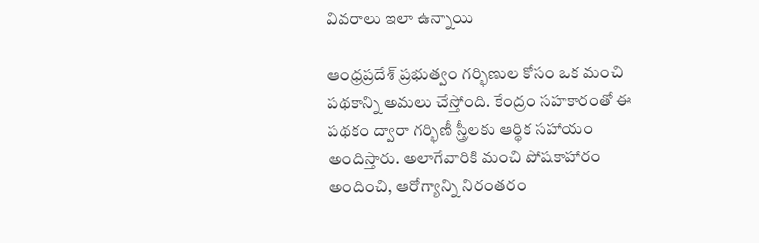వివరాలు ఇలా ఉన్నాయి

ఆంధ్రప్రదేశ్ ప్రభుత్వం గర్భిణుల కోసం ఒక మంచి పథకాన్ని అమలు చేస్తోంది. కేంద్రం సహకారంతో ఈ పథకం ద్వారా గర్భిణీ స్త్రీలకు ఆర్థిక సహాయం అందిస్తారు. అలాగేవారికి మంచి పోషకాహారం అందించి, ఆరోగ్యాన్ని నిరంతరం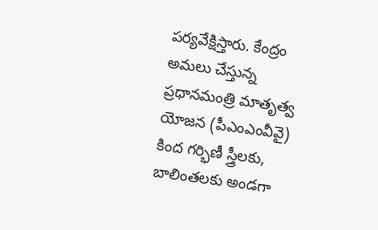పర్యవేక్షిస్తారు. కేంద్రం అమలు చేస్తున్న ప్రధానమంత్రి మాతృత్వ యోజన (పీఎంఎంవీవై) కింద గర్భిణీ స్త్రీలకు, బాలింతలకు అండగా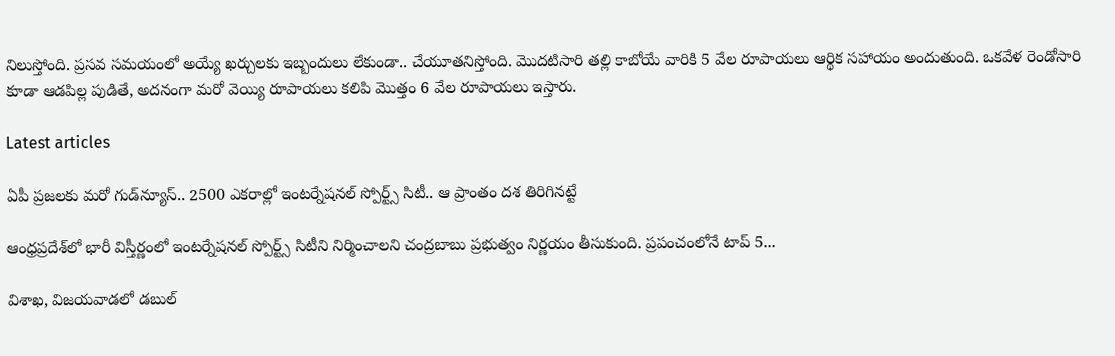నిలుస్తోంది. ప్రసవ సమయంలో అయ్యే ఖర్చులకు ఇబ్బందులు లేకుండా.. చేయూతనిస్తోంది. మొదటిసారి తల్లి కాబోయే వారికి 5 వేల రూపాయలు ఆర్థిక సహాయం అందుతుంది. ఒకవేళ రెండోసారి కూడా ఆడపిల్ల పుడితే, అదనంగా మరో వెయ్యి రూపాయలు కలిపి మొత్తం 6 వేల రూపాయలు ఇస్తారు.

Latest articles

ఏపీ ప్రజలకు మరో గుడ్‌న్యూస్.. 2500 ఎకరాల్లో ఇంటర్నేషనల్ స్పోర్ట్స్ సిటీ.. ఆ ప్రాంతం దశ తిరిగినట్టే

ఆంధ్రప్రదేశ్‌లో భారీ విస్తీర్ణంలో ఇంటర్నేషనల్ స్పోర్ట్స్ సిటీని నిర్మించాలని చంద్రబాబు ప్రభుత్వం నిర్ణయం తీసుకుంది. ప్రపంచంలోనే టాప్ 5...

విశాఖ, విజయవాడలో డబుల్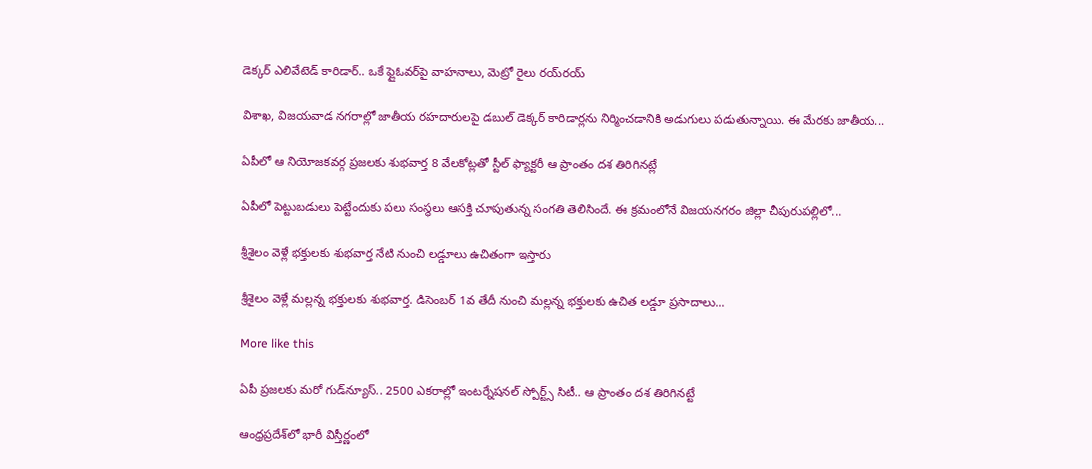డెక్కర్ ఎలివేటెడ్ కారిడార్.. ఒకే ఫ్లైఓవర్‌పై వాహనాలు, మెట్రో రైలు రయ్‌రయ్

విశాఖ, విజయవాడ నగరాల్లో జాతీయ రహదారులపై డబుల్ డెక్కర్ కారిడార్లను నిర్మించడానికి అడుగులు పడుతున్నాయి. ఈ మేరకు జాతీయ...

ఏపీలో ఆ నియోజకవర్గ ప్రజలకు శుభవార్త 8 వేలకోట్లతో స్టీల్ ఫ్యాక్టరీ ఆ ప్రాంతం దశ తిరిగినట్లే

ఏపీలో పెట్టుబడులు పెట్టేందుకు పలు సంస్థలు ఆసక్తి చూపుతున్న సంగతి తెలిసిందే. ఈ క్రమంలోనే విజయనగరం జిల్లా చీపురుపల్లిలో...

శ్రీశైలం వెళ్లే భక్తులకు శుభవార్త నేటి నుంచి లడ్డూలు ఉచితంగా ఇస్తారు

శ్రీశైలం వెళ్లే మల్లన్న భక్తులకు శుభవార్త. డిసెంబర్ 1వ తేదీ నుంచి మల్లన్న భక్తులకు ఉచిత లడ్డూ ప్రసాదాలు...

More like this

ఏపీ ప్రజలకు మరో గుడ్‌న్యూస్.. 2500 ఎకరాల్లో ఇంటర్నేషనల్ స్పోర్ట్స్ సిటీ.. ఆ ప్రాంతం దశ తిరిగినట్టే

ఆంధ్రప్రదేశ్‌లో భారీ విస్తీర్ణంలో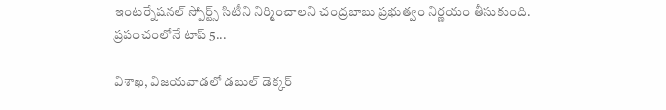ఇంటర్నేషనల్ స్పోర్ట్స్ సిటీని నిర్మించాలని చంద్రబాబు ప్రభుత్వం నిర్ణయం తీసుకుంది. ప్రపంచంలోనే టాప్ 5...

విశాఖ, విజయవాడలో డబుల్ డెక్కర్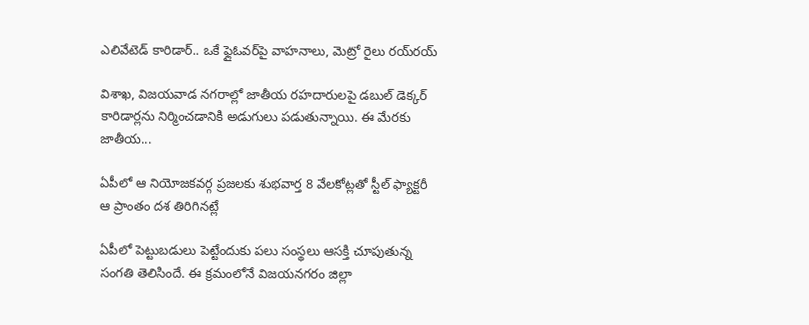ఎలివేటెడ్ కారిడార్.. ఒకే ఫ్లైఓవర్‌పై వాహనాలు, మెట్రో రైలు రయ్‌రయ్

విశాఖ, విజయవాడ నగరాల్లో జాతీయ రహదారులపై డబుల్ డెక్కర్ కారిడార్లను నిర్మించడానికి అడుగులు పడుతున్నాయి. ఈ మేరకు జాతీయ...

ఏపీలో ఆ నియోజకవర్గ ప్రజలకు శుభవార్త 8 వేలకోట్లతో స్టీల్ ఫ్యాక్టరీ ఆ ప్రాంతం దశ తిరిగినట్లే

ఏపీలో పెట్టుబడులు పెట్టేందుకు పలు సంస్థలు ఆసక్తి చూపుతున్న సంగతి తెలిసిందే. ఈ క్రమంలోనే విజయనగరం జిల్లా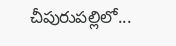చీపురుపల్లిలో...